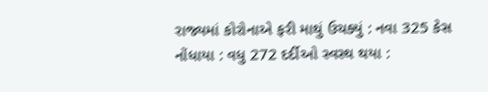રાજ્યમાં કોરોનાએ ફરી માથું ઉચક્યું : નવા 325 કેસ નોંધાયા : વધુ 272 દર્દીઓ સ્વસ્થ થયા :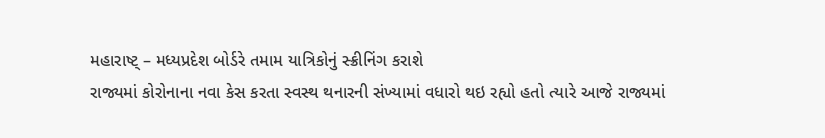મહારાષ્ટ્ – મધ્યપ્રદેશ બોર્ડરે તમામ યાત્રિકોનું સ્ક્રીનિંગ કરાશે
રાજ્યમાં કોરોનાના નવા કેસ કરતા સ્વસ્થ થનારની સંખ્યામાં વધારો થઇ રહ્યો હતો ત્યારે આજે રાજ્યમાં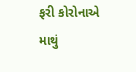ફરી કોરોનાએ માથું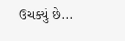ઉચક્યું છે...